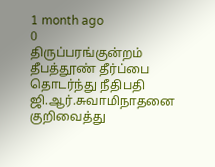1 month ago
0
திருப்பரங்குன்றம் தீபத்தூண் தீர்ப்பை தொடர்ந்து நீதிபதி ஜி.ஆர்.சுவாமிநாதனை குறிவைத்து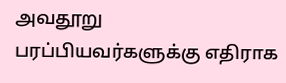அவதூறு பரப்பியவர்களுக்கு எதிராக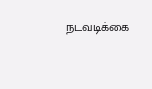நடவடிக்கை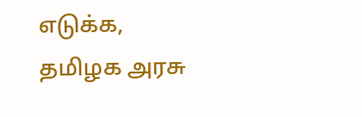எடுக்க, தமிழக அரசு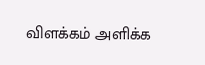விளக்கம் அளிக்க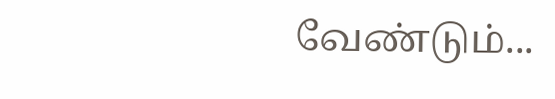வேண்டும்...